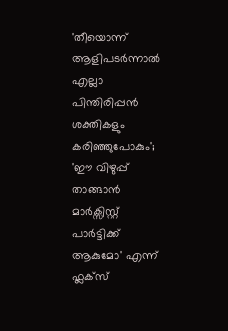'തീയൊന്ന് ആളിപടർന്നാൽ എല്ലാ പിന്തിരിപ്പൻ ശക്തികളും കരിഞ്ഞുപോകും'; 'ഈ വിഴുപ്പ് താങ്ങാൻ മാർക്സിസ്റ്റ് പാർട്ടിക്ക് ആകുമോ' എന്ന് ഫ്ലക്സ്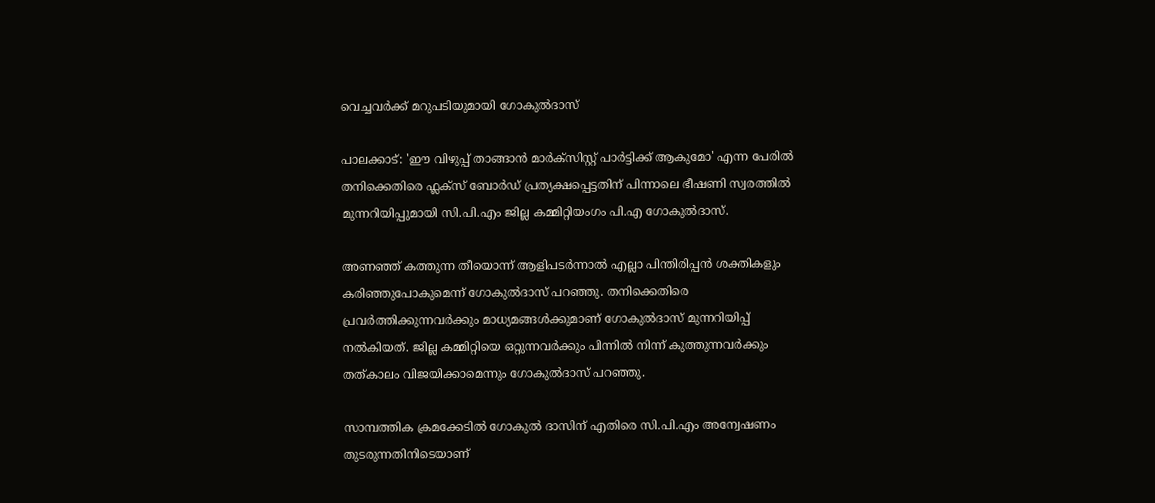വെച്ചവർക്ക് മറുപടിയുമായി ഗോകുൽദാസ്

പാലക്കാട്: 'ഈ വിഴുപ്പ് താങ്ങാൻ മാർക്സിസ്റ്റ് പാർട്ടിക്ക് ആകുമോ' എന്ന പേരിൽ തനിക്കെതിരെ ഫ്ലക്സ് ബോർഡ് പ്രത്യക്ഷപ്പെട്ടതിന് പിന്നാലെ ഭീഷണി സ്വരത്തിൽ മുന്നറിയിപ്പുമായി സി.പി.എം ജില്ല കമ്മിറ്റിയംഗം പി.എ ഗോകുൽദാസ്.

അണഞ്ഞ് കത്തുന്ന തീയൊന്ന് ആളിപടർന്നാൽ എല്ലാ പിന്തിരിപ്പൻ ശക്തികളും കരിഞ്ഞുപോകുമെന്ന് ഗോകുൽദാസ് പറഞ്ഞു. തനിക്കെതിരെ പ്രവർത്തിക്കുന്നവർക്കും മാധ്യമങ്ങൾക്കുമാണ് ഗോകുൽദാസ് മുന്നറിയിപ്പ് നൽകിയത്. ജില്ല കമ്മിറ്റിയെ ഒറ്റുന്നവർക്കും പിന്നിൽ നിന്ന് കുത്തുന്നവർക്കും തത്കാലം വിജയിക്കാമെന്നും ഗോകുൽദാസ് പറഞ്ഞു.

സാമ്പത്തിക ക്രമക്കേടിൽ ഗോകുൽ ദാസിന് എതിരെ സി.പി.എം അന്വേഷണം തുടരുന്നതിനിടെയാണ്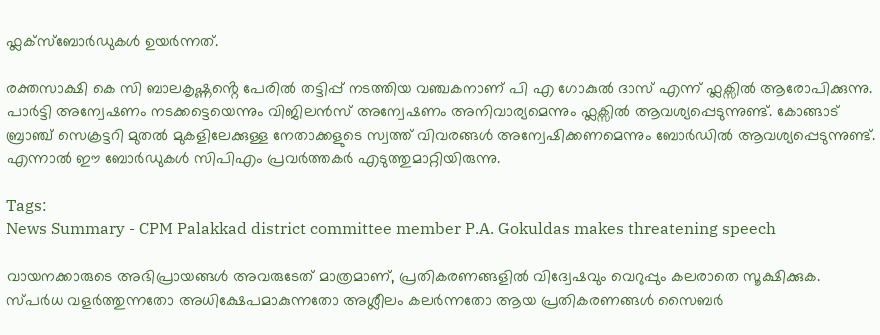ഫ്ലക്സ്ബോർഡുകൾ ഉയർന്നത്.

രക്തസാക്ഷി കെ സി ബാലകൃഷ്ണൻ്റെ പേരിൽ തട്ടിപ്പ് നടത്തിയ വഞ്ചകനാണ് പി എ ഗോകുൽ ദാസ് എന്ന് ഫ്ലക്സിൽ ആരോപിക്കുന്നു. പാർട്ടി അന്വേഷണം നടക്കട്ടെയെന്നും വിജിലൻസ് അന്വേഷണം അനിവാര്യമെന്നും ഫ്ലക്സിൽ ആവശ്യപ്പെടുന്നുണ്ട്. കോങ്ങാട് ബ്രാഞ്ച് സെക്രട്ടറി മുതൽ മുകളിലേക്കുള്ള നേതാക്കളുടെ സ്വത്ത് വിവരങ്ങൾ അന്വേഷിക്കണമെന്നും ബോർഡിൽ ആവശ്യപ്പെടുന്നുണ്ട്. എന്നാൽ ഈ ബോർഡുകൾ സിപിഎം പ്രവർത്തകർ എടുത്തുമാറ്റിയിരുന്നു.

Tags:
News Summary - CPM Palakkad district committee member P.A. Gokuldas makes threatening speech

വായനക്കാരുടെ അഭിപ്രായങ്ങള്‍ അവരുടേത് മാത്രമാണ്, പ്രതികരണങ്ങളിൽ വിദ്വേഷവും വെറുപ്പും കലരാതെ സൂക്ഷിക്കുക. സ്പർധ വളർത്തുന്നതോ അധിക്ഷേപമാകുന്നതോ അശ്ലീലം കലർന്നതോ ആയ പ്രതികരണങ്ങൾ സൈബർ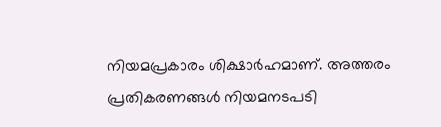നിയമപ്രകാരം ശിക്ഷാർഹമാണ്. അത്തരം പ്രതികരണങ്ങൾ നിയമനടപടി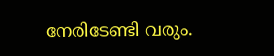നേരിടേണ്ടി വരും.